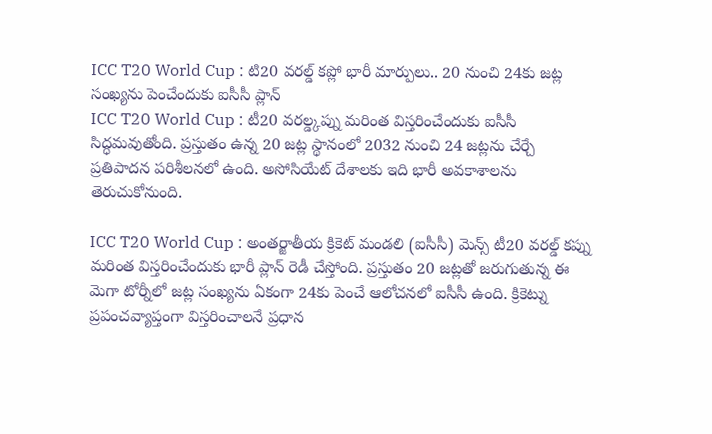ICC T20 World Cup : టి20 వరల్డ్ కప్లో భారీ మార్పులు.. 20 నుంచి 24కు జట్ల సంఖ్యను పెంచేందుకు ఐసీసీ ప్లాన్
ICC T20 World Cup : టీ20 వరల్డ్కప్ను మరింత విస్తరించేందుకు ఐసీసీ సిద్ధమవుతోంది. ప్రస్తుతం ఉన్న 20 జట్ల స్థానంలో 2032 నుంచి 24 జట్లను చేర్చే ప్రతిపాదన పరిశీలనలో ఉంది. అసోసియేట్ దేశాలకు ఇది భారీ అవకాశాలను తెరుచుకోనుంది.

ICC T20 World Cup : అంతర్జాతీయ క్రికెట్ మండలి (ఐసీసీ) మెన్స్ టీ20 వరల్డ్ కప్ను మరింత విస్తరించేందుకు భారీ ప్లాన్ రెడీ చేస్తోంది. ప్రస్తుతం 20 జట్లతో జరుగుతున్న ఈ మెగా టోర్నీలో జట్ల సంఖ్యను ఏకంగా 24కు పెంచే ఆలోచనలో ఐసీసీ ఉంది. క్రికెట్ను ప్రపంచవ్యాప్తంగా విస్తరించాలనే ప్రధాన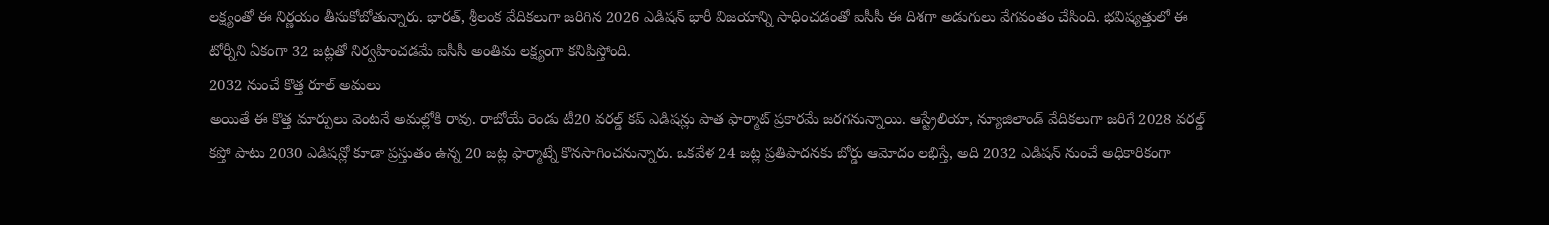లక్ష్యంతో ఈ నిర్ణయం తీసుకోబోతున్నారు. భారత్, శ్రీలంక వేదికలుగా జరిగిన 2026 ఎడిషన్ భారీ విజయాన్ని సాధించడంతో ఐసీసీ ఈ దిశగా అడుగులు వేగవంతం చేసింది. భవిష్యత్తులో ఈ టోర్నీని ఏకంగా 32 జట్లతో నిర్వహించడమే ఐసీసీ అంతిమ లక్ష్యంగా కనిపిస్తోంది.
2032 నుంచే కొత్త రూల్ అమలు
అయితే ఈ కొత్త మార్పులు వెంటనే అమల్లోకి రావు. రాబోయే రెండు టీ20 వరల్డ్ కప్ ఎడిషన్లు పాత ఫార్మాట్ ప్రకారమే జరగనున్నాయి. ఆస్ట్రేలియా, న్యూజిలాండ్ వేదికలుగా జరిగే 2028 వరల్డ్ కప్తో పాటు 2030 ఎడిషన్లో కూడా ప్రస్తుతం ఉన్న 20 జట్ల ఫార్మాట్నే కొనసాగించనున్నారు. ఒకవేళ 24 జట్ల ప్రతిపాదనకు బోర్డు ఆమోదం లభిస్తే, అది 2032 ఎడిషన్ నుంచే అధికారికంగా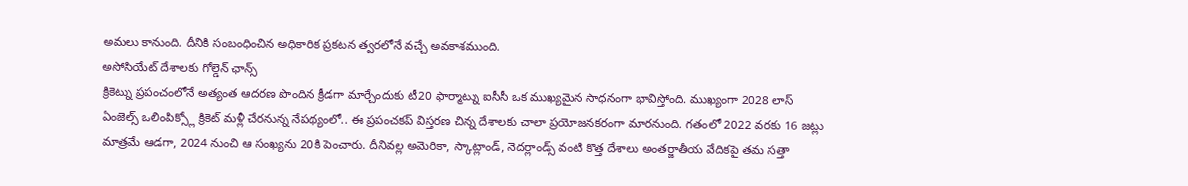అమలు కానుంది. దీనికి సంబంధించిన అధికారిక ప్రకటన త్వరలోనే వచ్చే అవకాశముంది.
అసోసియేట్ దేశాలకు గోల్డెన్ ఛాన్స్
క్రికెట్ను ప్రపంచంలోనే అత్యంత ఆదరణ పొందిన క్రీడగా మార్చేందుకు టీ20 ఫార్మాట్ను ఐసీసీ ఒక ముఖ్యమైన సాధనంగా భావిస్తోంది. ముఖ్యంగా 2028 లాస్ ఏంజెల్స్ ఒలింపిక్స్లో క్రికెట్ మళ్లీ చేరనున్న నేపథ్యంలో.. ఈ ప్రపంచకప్ విస్తరణ చిన్న దేశాలకు చాలా ప్రయోజనకరంగా మారనుంది. గతంలో 2022 వరకు 16 జట్లు మాత్రమే ఆడగా, 2024 నుంచి ఆ సంఖ్యను 20కి పెంచారు. దీనివల్ల అమెరికా, స్కాట్లాండ్, నెదర్లాండ్స్ వంటి కొత్త దేశాలు అంతర్జాతీయ వేదికపై తమ సత్తా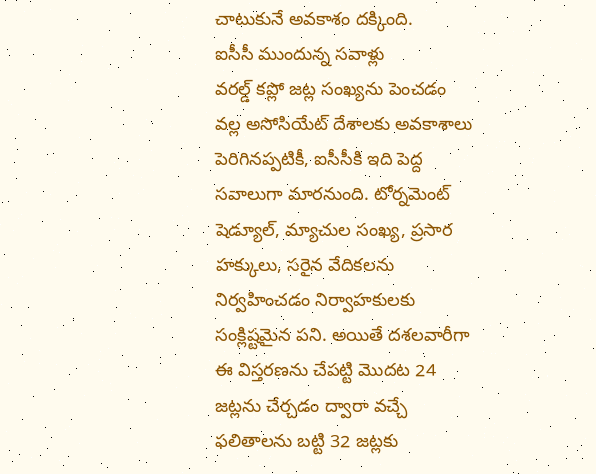చాటుకునే అవకాశం దక్కింది.
ఐసీసీ ముందున్న సవాళ్లు
వరల్డ్ కప్లో జట్ల సంఖ్యను పెంచడం వల్ల అసోసియేట్ దేశాలకు అవకాశాలు పెరిగినప్పటికీ, ఐసీసీకి ఇది పెద్ద సవాలుగా మారనుంది. టోర్నమెంట్ షెడ్యూల్, మ్యాచుల సంఖ్య, ప్రసార హక్కులు, సరైన వేదికలను నిర్వహించడం నిర్వాహకులకు సంక్లిష్టమైన పని. అయితే దశలవారీగా ఈ విస్తరణను చేపట్టి మొదట 24 జట్లను చేర్చడం ద్వారా వచ్చే ఫలితాలను బట్టి 32 జట్లకు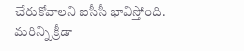చేరుకోవాలని ఐసీసీ భావిస్తోంది.
మరిన్ని క్రీడా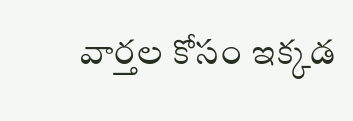వార్తల కోసం ఇక్కడ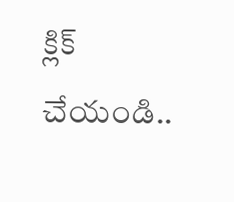క్లిక్ చేయండి..